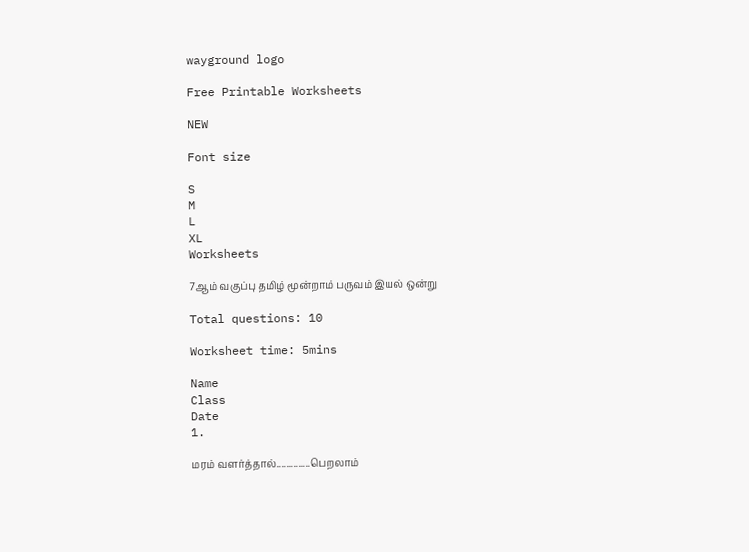wayground logo

Free Printable Worksheets

NEW

Font size

S
M
L
XL
Worksheets

7ஆம் வகுப்பு தமிழ் மூன்றாம் பருவம் இயல் ஒன்று

Total questions: 10

Worksheet time: 5mins

Name
Class
Date
1.

மரம் வளர்த்தால்..............பெறலாம்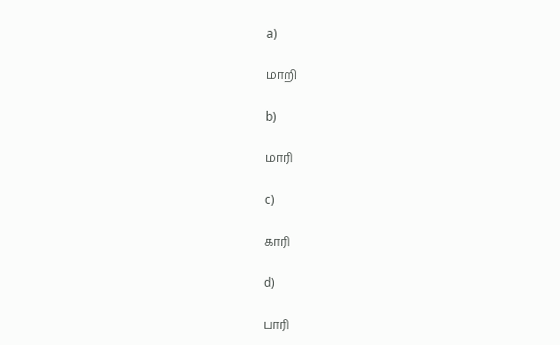a)

மாறி

b)

மாரி

c)

காரி

d)

பாரி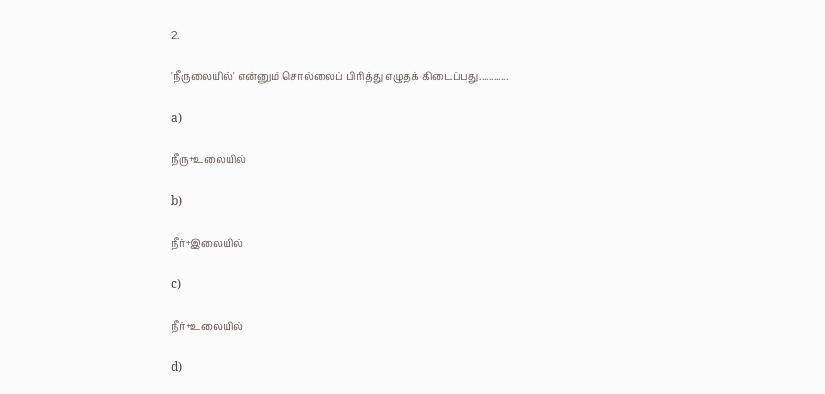2.

'நீருலையில்' என்னும் சொல்லைப் பிரித்து எழுதக் கிடைப்பது............

a)

நீரு+உலையில்

b)

நீர்+இலையில்

c)

நீர்+உலையில்

d)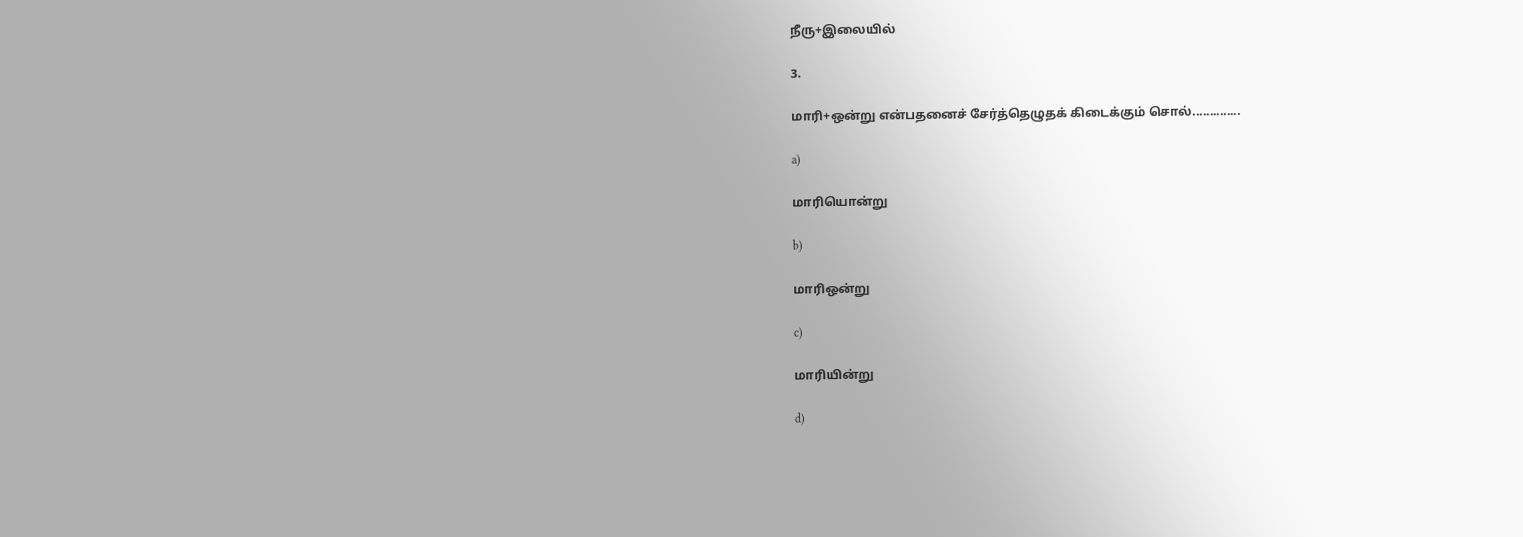நீரு+இலையில்

3.

மாரி+ஒன்று என்பதனைச் சேர்த்தெழுதக் கிடைக்கும் சொல்..............

a)

மாரியொன்று

b)

மாரிஒன்று

c)

மாரியின்று

d)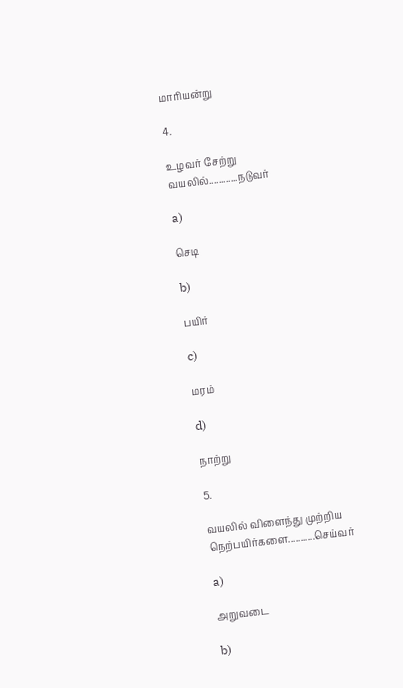மாரியன்று

4.

உழவர் சேற்று வயலில்............நடுவர்

a)

செடி

b)

பயிர்

c)

மரம்

d)

நாற்று

5.

வயலில் விளைந்து முற்றிய நெற்பயிர்களை...........செய்வர்

a)

அறுவடை

b)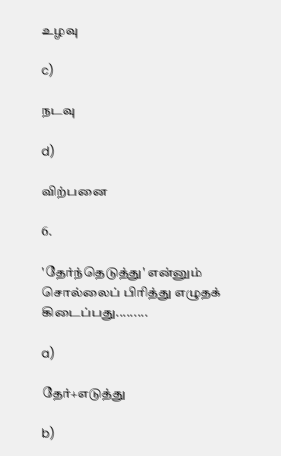உழவு

c)

நடவு

d)

விற்பனை

6.

'தேர்ந்தெடுத்து' என்னும் சொல்லைப் பிரித்து எழுதக் கிடைப்பது.........

a)

தேர்+எடுத்து

b)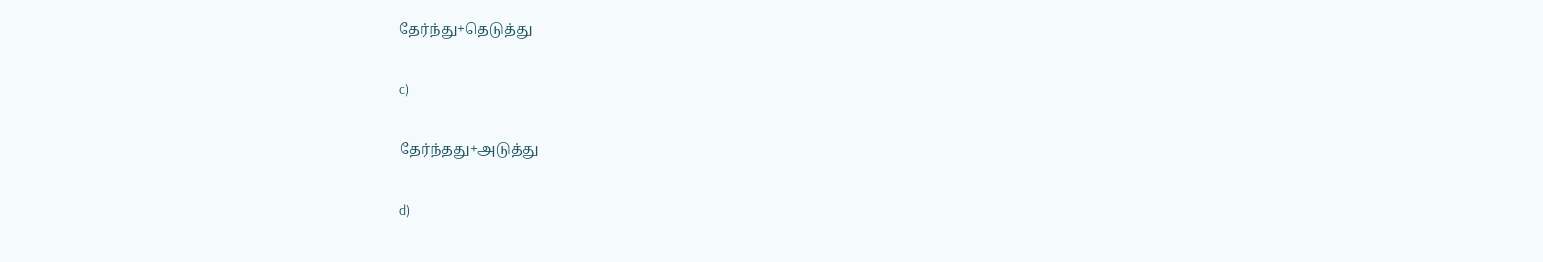தேர்ந்து+தெடுத்து

c)

தேர்ந்தது+அடுத்து

d)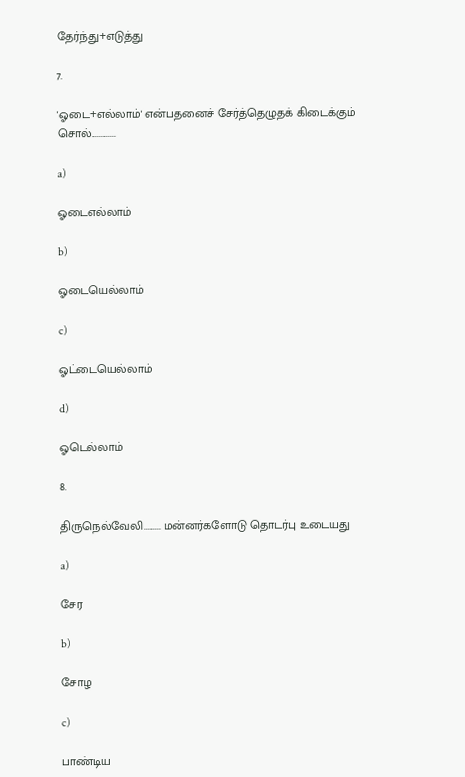தேர்ந்து+எடுத்து

7.

'ஓடை+எல்லாம்' என்பதனைச் சேர்த்தெழுதக் கிடைக்கும் சொல்.............

a)

ஓடைஎல்லாம்

b)

ஓடையெல்லாம்

c)

ஓட்டையெல்லாம்

d)

ஓடெல்லாம்

8.

திருநெல்வேலி......... மன்னர்களோடு தொடர்பு உடையது

a)

சேர

b)

சோழ

c)

பாண்டிய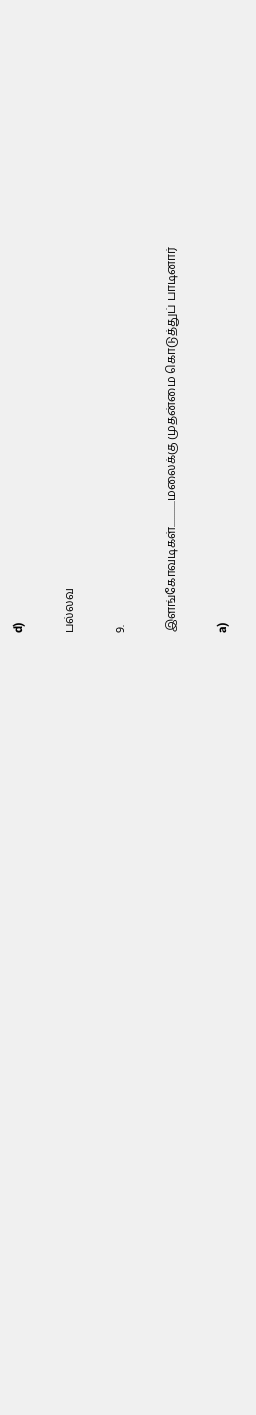d)

பல்லவ

9.

இளங்கோவடிகள்.............மலைக்கு முதன்மை கொடுத்துப் பாடினார்

a)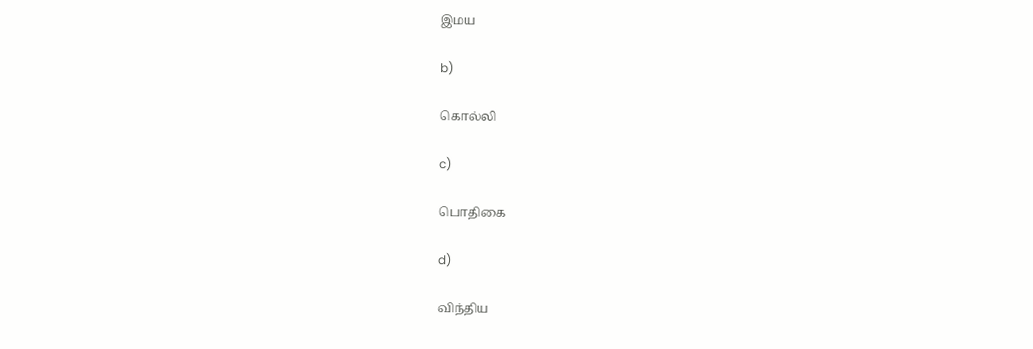இமய

b)

கொல்லி

c)

பொதிகை

d)

விந்திய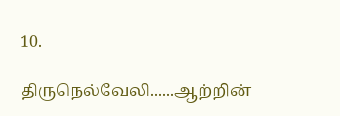10.

திருநெல்வேலி......ஆற்றின்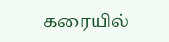கரையில்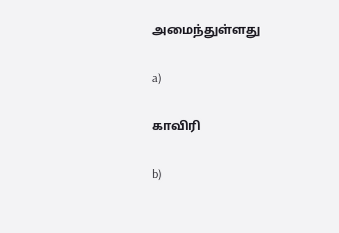அமைந்துள்ளது

a)

காவிரி

b)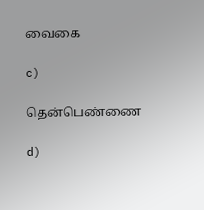வைகை

c)

தென்பெண்ணை

d)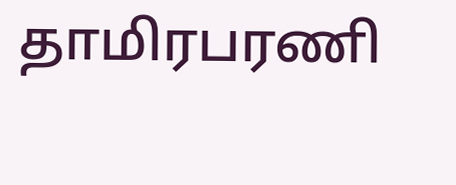தாமிரபரணி